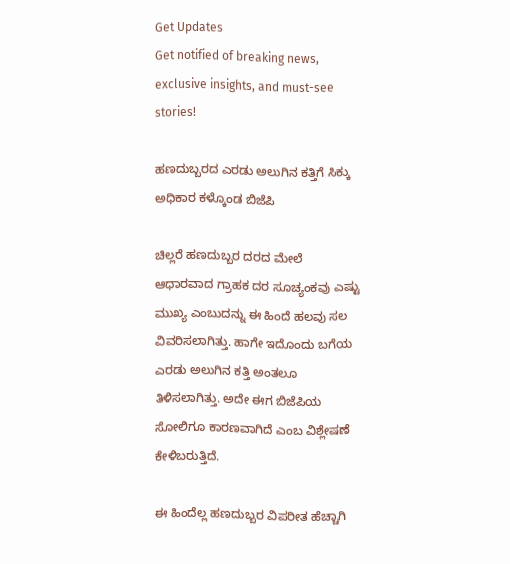Get Updates
Get notified of breaking news, exclusive insights, and must-see stories!

ಹಣದುಬ್ಬರದ ಎರಡು ಅಲುಗಿನ ಕತ್ತಿಗೆ ಸಿಕ್ಕು ಅಧಿಕಾರ ಕಳ್ಕೊಂಡ ಬಿಜೆಪಿ

ಚಿಲ್ಲರೆ ಹಣದುಬ್ಬರ ದರದ ಮೇಲೆ ಆಧಾರವಾದ ಗ್ರಾಹಕ ದರ ಸೂಚ್ಯಂಕವು ಎಷ್ಟು ಮುಖ್ಯ ಎಂಬುದನ್ನು ಈ ಹಿಂದೆ ಹಲವು ಸಲ ವಿವರಿಸಲಾಗಿತ್ತು. ಹಾಗೇ ಇದೊಂದು ಬಗೆಯ ಎರಡು ಅಲುಗಿನ ಕತ್ತಿ ಅಂತಲೂ ತಿಳಿಸಲಾಗಿತ್ತು. ಅದೇ ಈಗ ಬಿಜೆಪಿಯ ಸೋಲಿಗೂ ಕಾರಣವಾಗಿದೆ ಎಂಬ ವಿಶ್ಲೇಷಣೆ ಕೇಳಿಬರುತ್ತಿದೆ.

ಈ ಹಿಂದೆಲ್ಲ ಹಣದುಬ್ಬರ ವಿಪರೀತ ಹೆಚ್ಚಾಗಿ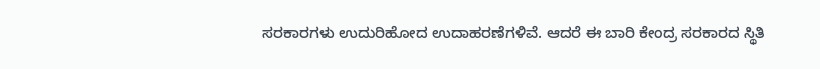ಸರಕಾರಗಳು ಉದುರಿಹೋದ ಉದಾಹರಣೆಗಳಿವೆ. ಆದರೆ ಈ ಬಾರಿ ಕೇಂದ್ರ ಸರಕಾರದ ಸ್ಥಿತಿ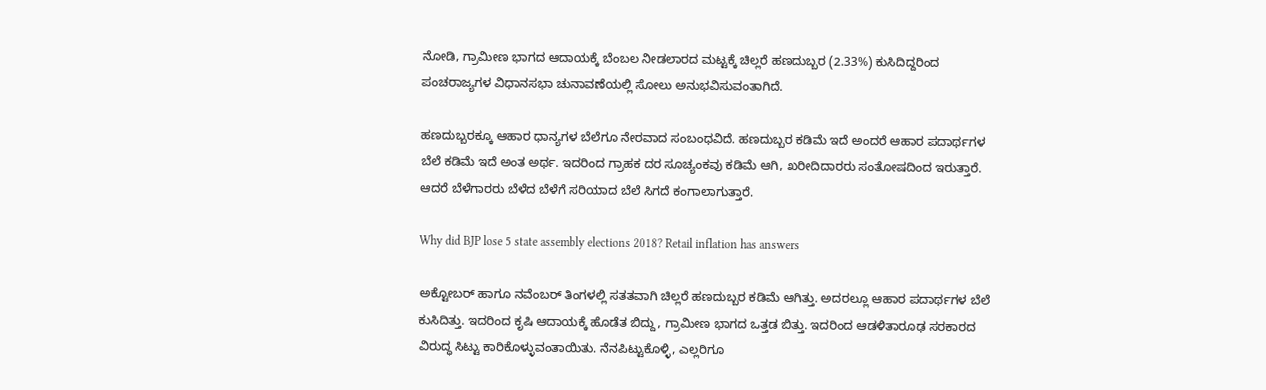ನೋಡಿ, ಗ್ರಾಮೀಣ ಭಾಗದ ಆದಾಯಕ್ಕೆ ಬೆಂಬಲ ನೀಡಲಾರದ ಮಟ್ಟಕ್ಕೆ ಚಿಲ್ಲರೆ ಹಣದುಬ್ಬರ (2.33%) ಕುಸಿದಿದ್ದರಿಂದ ಪಂಚರಾಜ್ಯಗಳ ವಿಧಾನಸಭಾ ಚುನಾವಣೆಯಲ್ಲಿ ಸೋಲು ಅನುಭವಿಸುವಂತಾಗಿದೆ.

ಹಣದುಬ್ಬರಕ್ಕೂ ಆಹಾರ ಧಾನ್ಯಗಳ ಬೆಲೆಗೂ ನೇರವಾದ ಸಂಬಂಧವಿದೆ. ಹಣದುಬ್ಬರ ಕಡಿಮೆ ಇದೆ ಅಂದರೆ ಆಹಾರ ಪದಾರ್ಥಗಳ ಬೆಲೆ ಕಡಿಮೆ ಇದೆ ಅಂತ ಅರ್ಥ. ಇದರಿಂದ ಗ್ರಾಹಕ ದರ ಸೂಚ್ಯಂಕವು ಕಡಿಮೆ ಆಗಿ, ಖರೀದಿದಾರರು ಸಂತೋಷದಿಂದ ಇರುತ್ತಾರೆ. ಆದರೆ ಬೆಳೆಗಾರರು ಬೆಳೆದ ಬೆಳೆಗೆ ಸರಿಯಾದ ಬೆಲೆ ಸಿಗದೆ ಕಂಗಾಲಾಗುತ್ತಾರೆ.

Why did BJP lose 5 state assembly elections 2018? Retail inflation has answers

ಅಕ್ಟೋಬರ್ ಹಾಗೂ ನವೆಂಬರ್ ತಿಂಗಳಲ್ಲಿ ಸತತವಾಗಿ ಚಿಲ್ಲರೆ ಹಣದುಬ್ಬರ ಕಡಿಮೆ ಆಗಿತ್ತು. ಅದರಲ್ಲೂ ಆಹಾರ ಪದಾರ್ಥಗಳ ಬೆಲೆ ಕುಸಿದಿತ್ತು. ಇದರಿಂದ ಕೃಷಿ ಆದಾಯಕ್ಕೆ ಹೊಡೆತ ಬಿದ್ದು, ಗ್ರಾಮೀಣ ಭಾಗದ ಒತ್ತಡ ಬಿತ್ತು. ಇದರಿಂದ ಆಡಳಿತಾರೂಢ ಸರಕಾರದ ವಿರುದ್ಧ ಸಿಟ್ಟು ಕಾರಿಕೊಳ್ಳುವಂತಾಯಿತು. ನೆನಪಿಟ್ಟುಕೊಳ್ಳಿ, ಎಲ್ಲರಿಗೂ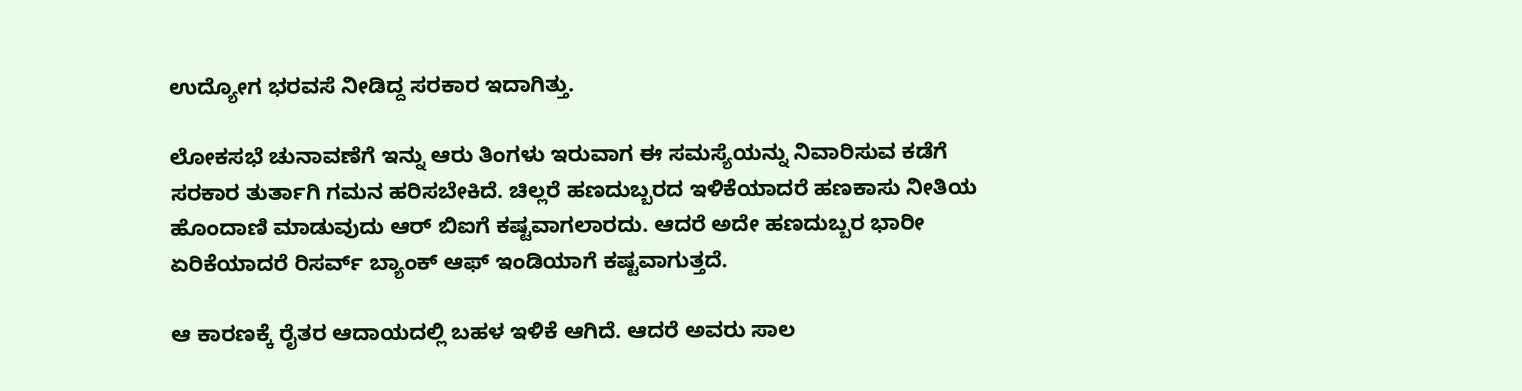ಉದ್ಯೋಗ ಭರವಸೆ ನೀಡಿದ್ದ ಸರಕಾರ ಇದಾಗಿತ್ತು.

ಲೋಕಸಭೆ ಚುನಾವಣೆಗೆ ಇನ್ನು ಆರು ತಿಂಗಳು ಇರುವಾಗ ಈ ಸಮಸ್ಯೆಯನ್ನು ನಿವಾರಿಸುವ ಕಡೆಗೆ ಸರಕಾರ ತುರ್ತಾಗಿ ಗಮನ ಹರಿಸಬೇಕಿದೆ. ಚಿಲ್ಲರೆ ಹಣದುಬ್ಬರದ ಇಳಿಕೆಯಾದರೆ ಹಣಕಾಸು ನೀತಿಯ ಹೊಂದಾಣಿ ಮಾಡುವುದು ಆರ್ ಬಿಐಗೆ ಕಷ್ಟವಾಗಲಾರದು. ಆದರೆ ಅದೇ ಹಣದುಬ್ಬರ ಭಾರೀ ಏರಿಕೆಯಾದರೆ ರಿಸರ್ವ್ ಬ್ಯಾಂಕ್ ಆಫ್ ಇಂಡಿಯಾಗೆ ಕಷ್ಟವಾಗುತ್ತದೆ.

ಆ ಕಾರಣಕ್ಕೆ ರೈತರ ಆದಾಯದಲ್ಲಿ ಬಹಳ ಇಳಿಕೆ ಆಗಿದೆ. ಆದರೆ ಅವರು ಸಾಲ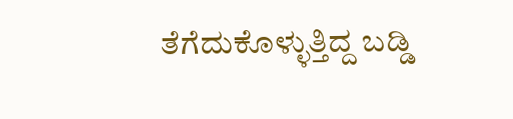ತೆಗೆದುಕೊಳ್ಳುತ್ತಿದ್ದ ಬಡ್ಡಿ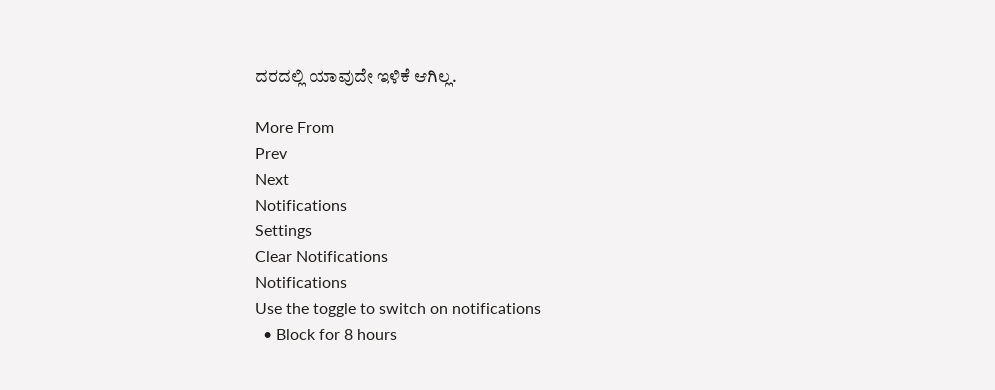ದರದಲ್ಲಿ ಯಾವುದೇ ಇಳಿಕೆ ಆಗಿಲ್ಲ.

More From
Prev
Next
Notifications
Settings
Clear Notifications
Notifications
Use the toggle to switch on notifications
  • Block for 8 hours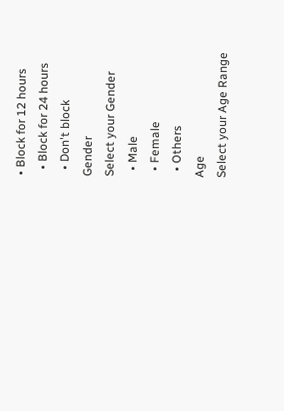• Block for 12 hours
  • Block for 24 hours
  • Don't block
Gender
Select your Gender
  • Male
  • Female
  • Others
Age
Select your Age Range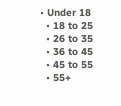• Under 18
  • 18 to 25
  • 26 to 35
  • 36 to 45
  • 45 to 55
  • 55+